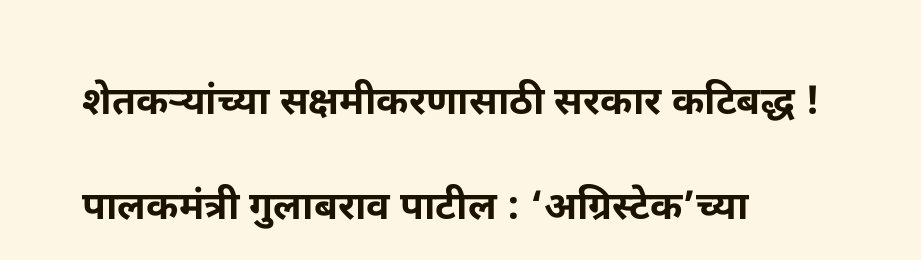शेतकऱ्यांच्या सक्षमीकरणासाठी सरकार कटिबद्ध !

पालकमंत्री गुलाबराव पाटील : ‘अग्रिस्टेक’च्या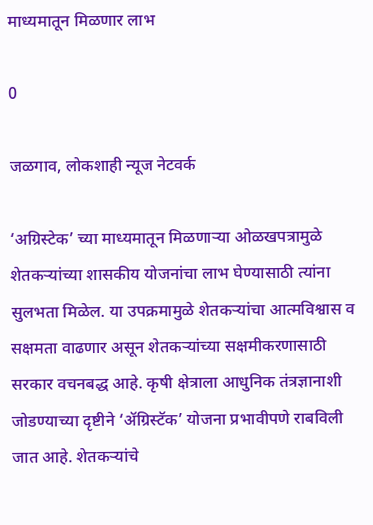माध्यमातून मिळणार लाभ

0

जळगाव, लोकशाही न्यूज नेटवर्क

‘अग्रिस्टेक’ च्या माध्यमातून मिळणाऱ्या ओळखपत्रामुळे शेतकऱ्यांच्या शासकीय योजनांचा लाभ घेण्यासाठी त्यांना सुलभता मिळेल. या उपक्रमामुळे शेतकऱ्यांचा आत्मविश्वास व सक्षमता वाढणार असून शेतकऱ्यांच्या सक्षमीकरणासाठी सरकार वचनबद्ध आहे. कृषी क्षेत्राला आधुनिक तंत्रज्ञानाशी जोडण्याच्या दृष्टीने ‘ॲग्रिस्टॅक’ योजना प्रभावीपणे राबविली जात आहे. शेतकऱ्यांचे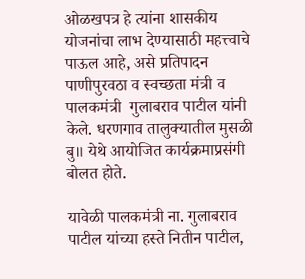ओळखपत्र हे त्यांना शासकीय योजनांचा लाभ देण्यासाठी महत्त्वाचे पाऊल आहे, असे प्रतिपादन पाणीपुरवठा व स्वच्छता मंत्री व पालकमंत्री  गुलाबराव पाटील यांनी केले. धरणगाव तालुक्यातील मुसळी बु॥ येथे आयोजित कार्यक्रमाप्रसंगी बोलत होते.

यावेळी पालकमंत्री ना. गुलाबराव पाटील यांच्या हस्ते नितीन पाटील,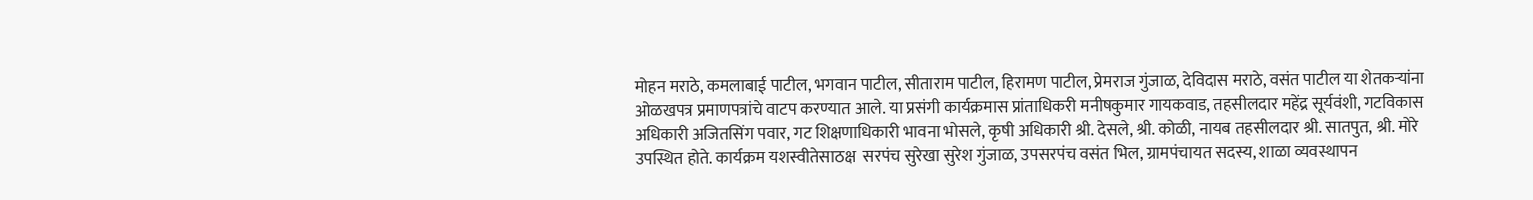मोहन मराठे, कमलाबाई पाटील, भगवान पाटील, सीताराम पाटील, हिरामण पाटील, प्रेमराज गुंजाळ, देविदास मराठे, वसंत पाटील या शेतकऱ्यांना ओळखपत्र प्रमाणपत्रांचे वाटप करण्यात आले. या प्रसंगी कार्यक्रमास प्रांताधिकरी मनीषकुमार गायकवाड, तहसीलदार महेंद्र सूर्यवंशी, गटविकास अधिकारी अजितसिंग पवार, गट शिक्षणाधिकारी भावना भोसले, कृषी अधिकारी श्री. देसले, श्री. कोळी, नायब तहसीलदार श्री. सातपुत, श्री. मोरे उपस्थित होते. कार्यक्रम यशस्वीतेसाठक्ष  सरपंच सुरेखा सुरेश गुंजाळ, उपसरपंच वसंत भिल, ग्रामपंचायत सदस्य, शाळा व्यवस्थापन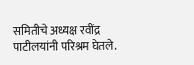समितीचे अध्यक्ष रवींद्र पाटीलयांनी परिश्रम घेतले.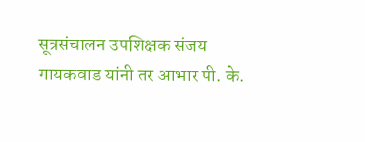सूत्रसंचालन उपशिक्षक संजय गायकवाड यांनी तर आभार पी. के.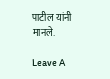पाटील यांनी मानले.

Leave A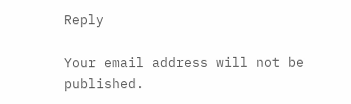Reply

Your email address will not be published.